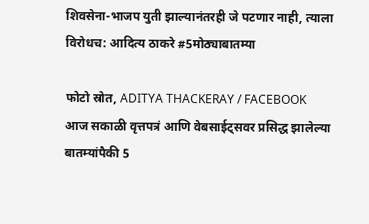शिवसेना-भाजप युती झाल्यानंतरही जे पटणार नाही, त्याला विरोधच: आदित्य ठाकरे #5मोठ्याबातम्या

फोटो स्रोत, ADITYA THACKERAY / FACEBOOK
आज सकाळी वृत्तपत्रं आणि वेबसाईट्सवर प्रसिद्ध झालेल्या बातम्यांपैकी 5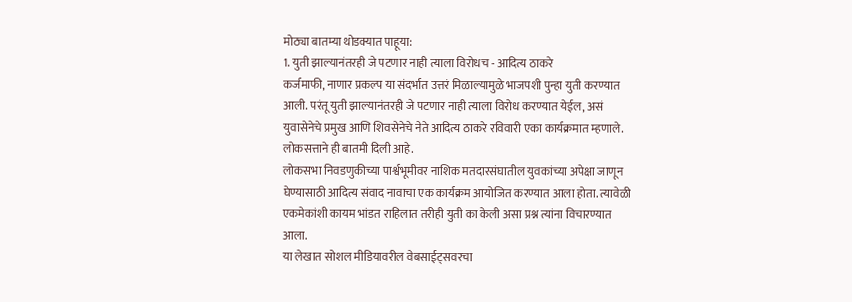मोठ्या बातम्या थोडक्यात पाहूया:
1. युती झाल्यानंतरही जे पटणार नाही त्याला विरोधच - आदित्य ठाकरे
कर्जमाफी, नाणार प्रकल्प या संदर्भात उत्तरं मिळाल्यामुळे भाजपशी पुन्हा युती करण्यात आली. परंतू युती झाल्यानंतरही जे पटणार नाही त्याला विरोध करण्यात येईल, असं युवासेनेचे प्रमुख आणि शिवसेनेचे नेते आदित्य ठाकरे रविवारी एका कार्यक्रमात म्हणाले.
लोकसत्ताने ही बातमी दिली आहे.
लोकसभा निवडणुकीच्या पार्श्वभूमीवर नाशिक मतदारसंघातील युवकांच्या अपेक्षा जाणून घेण्यासाठी आदित्य संवाद नावाचा एक कार्यक्रम आयोजित करण्यात आला होता. त्यावेळी एकमेकांशी कायम भांडत राहिलात तरीही युती का केली असा प्रश्न त्यांना विचारण्यात आला.
या लेखात सोशल मीडियावरील वेबसाईट्सवरचा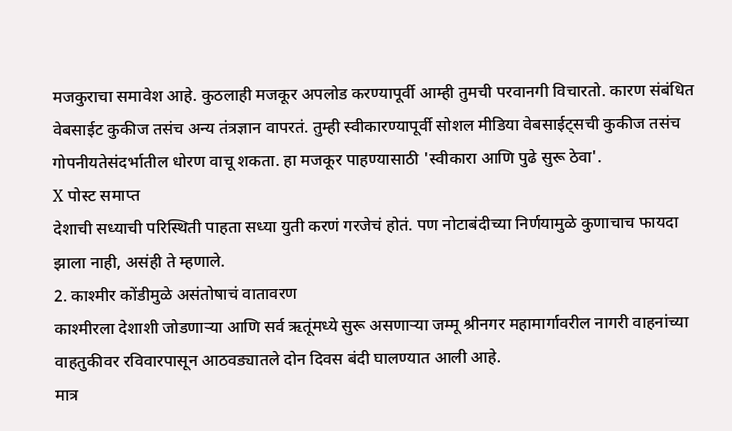मजकुराचा समावेश आहे. कुठलाही मजकूर अपलोड करण्यापूर्वी आम्ही तुमची परवानगी विचारतो. कारण संबंधित वेबसाईट कुकीज तसंच अन्य तंत्रज्ञान वापरतं. तुम्ही स्वीकारण्यापूर्वी सोशल मीडिया वेबसाईट्सची कुकीज तसंच गोपनीयतेसंदर्भातील धोरण वाचू शकता. हा मजकूर पाहण्यासाठी 'स्वीकारा आणि पुढे सुरू ठेवा'.
X पोस्ट समाप्त
देशाची सध्याची परिस्थिती पाहता सध्या युती करणं गरजेचं होतं. पण नोटाबंदीच्या निर्णयामुळे कुणाचाच फायदा झाला नाही, असंही ते म्हणाले.
2. काश्मीर कोंडीमुळे असंतोषाचं वातावरण
काश्मीरला देशाशी जोडणाऱ्या आणि सर्व ऋतूंमध्ये सुरू असणाऱ्या जम्मू श्रीनगर महामार्गावरील नागरी वाहनांच्या वाहतुकीवर रविवारपासून आठवड्यातले दोन दिवस बंदी घालण्यात आली आहे.
मात्र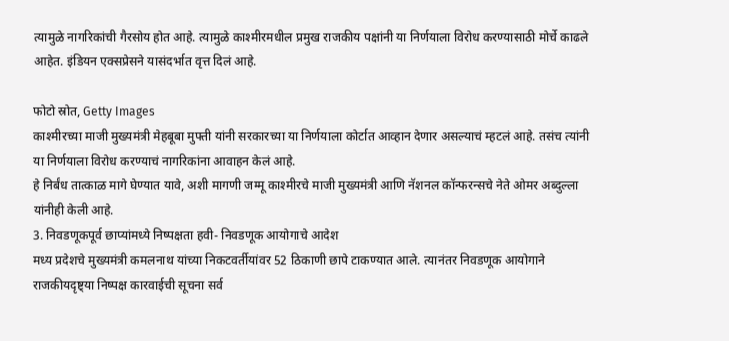त्यामुळे नागरिकांची गैरसोय होत आहे. त्यामुळे काश्मीरमधील प्रमुख राजकीय पक्षांनी या निर्णयाला विरोध करण्यासाठी मोर्चे काढले आहेत. इंडियन एक्सप्रेसने यासंदर्भात वृत्त दिलं आहे.

फोटो स्रोत, Getty Images
काश्मीरच्या माजी मुख्यमंत्री मेहबूबा मुफ्ती यांनी सरकारच्या या निर्णयाला कोर्टात आव्हान देणार असल्याचं म्हटलं आहे. तसंच त्यांनी या निर्णयाला विरोध करण्याचं नागरिकांना आवाहन केलं आहे.
हे निर्बंध तात्काळ मागे घेण्यात यावे, अशी मागणी जम्मू काश्मीरचे माजी मुख्यमंत्री आणि नॅशनल कॉन्फरन्सचे नेते ओमर अब्दुल्ला यांनीही केली आहे.
3. निवडणूकपूर्व छाप्यांमध्ये निष्पक्षता हवी- निवडणूक आयोगाचे आदेश
मध्य प्रदेशचे मुख्यमंत्री कमलनाथ यांच्या निकटवर्तीयांवर 52 ठिकाणी छापे टाकण्यात आले. त्यानंतर निवडणूक आयोगाने राजकीयदृष्ट्या निष्पक्ष कारवाईची सूचना सर्व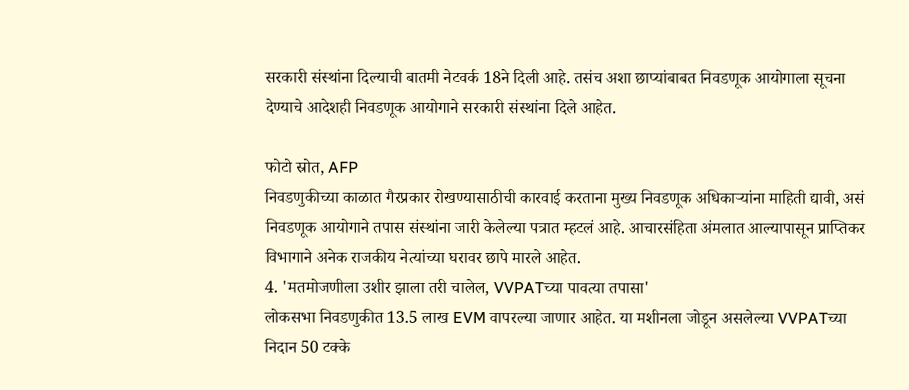सरकारी संस्थांना दिल्याची बातमी नेटवर्क 18ने दिली आहे. तसंच अशा छाप्यांबाबत निवडणूक आयोगाला सूचना देण्याचे आदेशही निवडणूक आयोगाने सरकारी संस्थांना दिले आहेत.

फोटो स्रोत, AFP
निवडणुकीच्या काळात गैरप्रकार रोखण्यासाठीची कारवाई करताना मुख्य निवडणूक अधिकाऱ्यांना माहिती द्यावी, असं निवडणूक आयोगाने तपास संस्थांना जारी केलेल्या पत्रात म्हटलं आहे. आचारसंहिता अंमलात आल्यापासून प्राप्तिकर विभागाने अनेक राजकीय नेत्यांच्या घरावर छापे मारले आहेत.
4. 'मतमोजणीला उशीर झाला तरी चालेल, VVPATच्या पावत्या तपासा'
लोकसभा निवडणुकीत 13.5 लाख EVM वापरल्या जाणार आहेत. या मशीनला जोडून असलेल्या VVPATच्या निदान 50 टक्के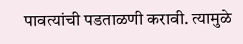पावत्यांची पडताळणी करावी. त्यामुळे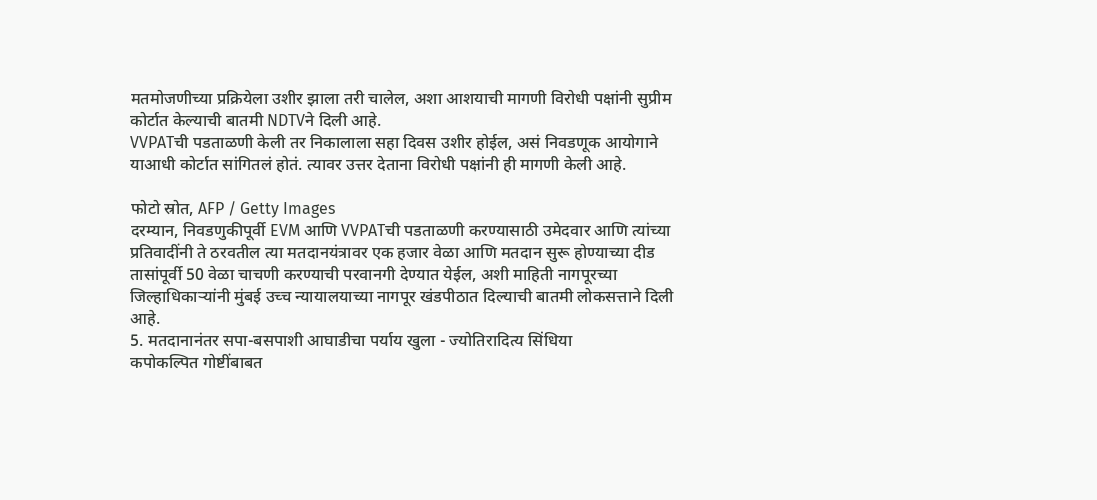मतमोजणीच्या प्रक्रियेला उशीर झाला तरी चालेल, अशा आशयाची मागणी विरोधी पक्षांनी सुप्रीम कोर्टात केल्याची बातमी NDTVने दिली आहे.
VVPATची पडताळणी केली तर निकालाला सहा दिवस उशीर होईल, असं निवडणूक आयोगाने याआधी कोर्टात सांगितलं होतं. त्यावर उत्तर देताना विरोधी पक्षांनी ही मागणी केली आहे.

फोटो स्रोत, AFP / Getty Images
दरम्यान, निवडणुकीपूर्वी EVM आणि VVPATची पडताळणी करण्यासाठी उमेदवार आणि त्यांच्या प्रतिवादींनी ते ठरवतील त्या मतदानयंत्रावर एक हजार वेळा आणि मतदान सुरू होण्याच्या दीड तासांपूर्वी 50 वेळा चाचणी करण्याची परवानगी देण्यात येईल, अशी माहिती नागपूरच्या जिल्हाधिकाऱ्यांनी मुंबई उच्च न्यायालयाच्या नागपूर खंडपीठात दिल्याची बातमी लोकसत्ताने दिली आहे.
5. मतदानानंतर सपा-बसपाशी आघाडीचा पर्याय खुला - ज्योतिरादित्य सिंधिया
कपोकल्पित गोष्टींबाबत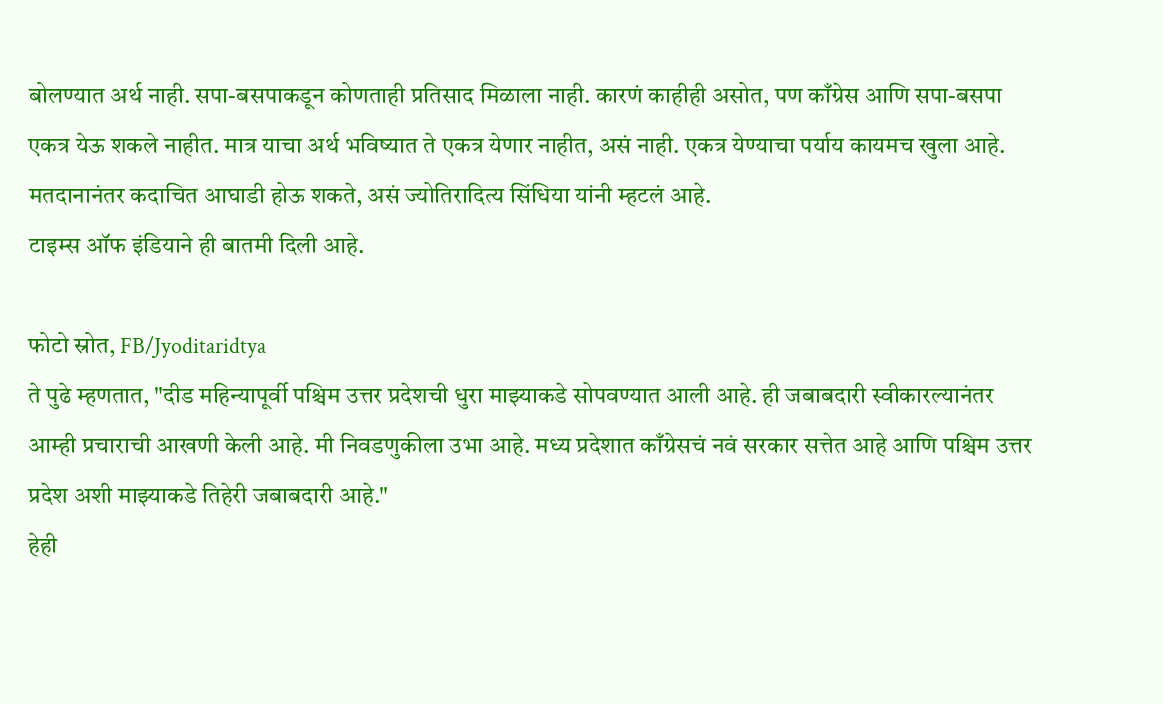बोलण्यात अर्थ नाही. सपा-बसपाकडून कोणताही प्रतिसाद मिळाला नाही. कारणं काहीही असोत, पण काँग्रेस आणि सपा-बसपा एकत्र येऊ शकले नाहीत. मात्र याचा अर्थ भविष्यात ते एकत्र येणार नाहीत, असं नाही. एकत्र येण्याचा पर्याय कायमच खुला आहे. मतदानानंतर कदाचित आघाडी होऊ शकते, असं ज्योतिरादित्य सिंधिया यांनी म्हटलं आहे.
टाइम्स ऑफ इंडियाने ही बातमी दिली आहे.

फोटो स्रोत, FB/Jyoditaridtya
ते पुढे म्हणतात, "दीड महिन्यापूर्वी पश्चिम उत्तर प्रदेशची धुरा माझ्याकडे सोपवण्यात आली आहे. ही जबाबदारी स्वीकारल्यानंतर आम्ही प्रचाराची आखणी केली आहे. मी निवडणुकीला उभा आहे. मध्य प्रदेशात काँग्रेसचं नवं सरकार सत्तेत आहे आणि पश्चिम उत्तर प्रदेश अशी माझ्याकडे तिहेरी जबाबदारी आहे."
हेही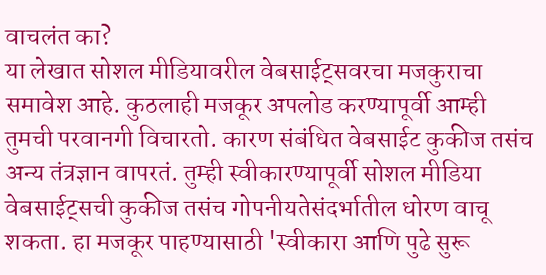वाचलंत का?
या लेखात सोशल मीडियावरील वेबसाईट्सवरचा मजकुराचा समावेश आहे. कुठलाही मजकूर अपलोड करण्यापूर्वी आम्ही तुमची परवानगी विचारतो. कारण संबंधित वेबसाईट कुकीज तसंच अन्य तंत्रज्ञान वापरतं. तुम्ही स्वीकारण्यापूर्वी सोशल मीडिया वेबसाईट्सची कुकीज तसंच गोपनीयतेसंदर्भातील धोरण वाचू शकता. हा मजकूर पाहण्यासाठी 'स्वीकारा आणि पुढे सुरू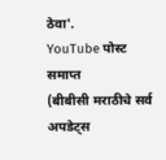ठेवा'.
YouTube पोस्ट समाप्त
(बीबीसी मराठीचे सर्व अपडेट्स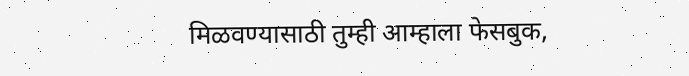मिळवण्यासाठी तुम्ही आम्हाला फेसबुक,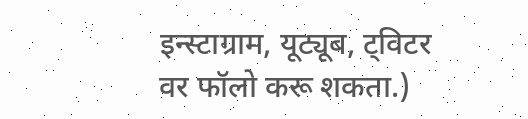इन्स्टाग्राम, यूट्यूब, ट्विटर वर फॉलो करू शकता.)